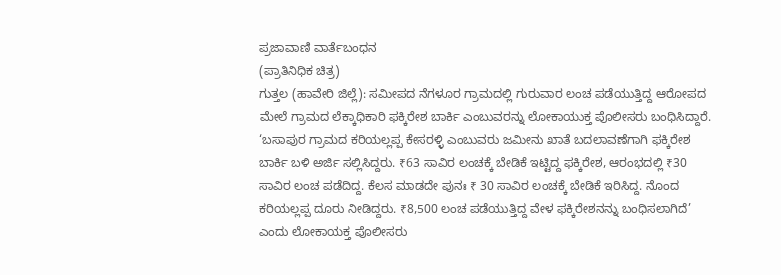ಪ್ರಜಾವಾಣಿ ವಾರ್ತೆಬಂಧನ
(ಪ್ರಾತಿನಿಧಿಕ ಚಿತ್ರ)
ಗುತ್ತಲ (ಹಾವೇರಿ ಜಿಲ್ಲೆ): ಸಮೀಪದ ನೆಗಳೂರ ಗ್ರಾಮದಲ್ಲಿ ಗುರುವಾರ ಲಂಚ ಪಡೆಯುತ್ತಿದ್ದ ಆರೋಪದ ಮೇಲೆ ಗ್ರಾಮದ ಲೆಕ್ಕಾಧಿಕಾರಿ ಫಕ್ಕಿರೇಶ ಬಾರ್ಕಿ ಎಂಬುವರನ್ನು ಲೋಕಾಯುಕ್ತ ಪೊಲೀಸರು ಬಂಧಿಸಿದ್ದಾರೆ.
‘ಬಸಾಪುರ ಗ್ರಾಮದ ಕರಿಯಲ್ಲಪ್ಪ ಕೇಸರಳ್ಳಿ ಎಂಬುವರು ಜಮೀನು ಖಾತೆ ಬದಲಾವಣೆಗಾಗಿ ಫಕ್ಕಿರೇಶ ಬಾರ್ಕಿ ಬಳಿ ಅರ್ಜಿ ಸಲ್ಲಿಸಿದ್ದರು. ₹63 ಸಾವಿರ ಲಂಚಕ್ಕೆ ಬೇಡಿಕೆ ಇಟ್ಟಿದ್ದ ಫಕ್ಕಿರೇಶ, ಆರಂಭದಲ್ಲಿ ₹30 ಸಾವಿರ ಲಂಚ ಪಡೆದಿದ್ದ. ಕೆಲಸ ಮಾಡದೇ ಪುನಃ ₹ 30 ಸಾವಿರ ಲಂಚಕ್ಕೆ ಬೇಡಿಕೆ ಇರಿಸಿದ್ದ. ನೊಂದ ಕರಿಯಲ್ಲಪ್ಪ ದೂರು ನೀಡಿದ್ದರು. ₹8,500 ಲಂಚ ಪಡೆಯುತ್ತಿದ್ದ ವೇಳ ಫಕ್ಕಿರೇಶನನ್ನು ಬಂಧಿಸಲಾಗಿದೆ’ ಎಂದು ಲೋಕಾಯಕ್ತ ಪೊಲೀಸರು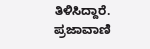ತಿಳಿಸಿದ್ದಾರೆ.
ಪ್ರಜಾವಾಣಿ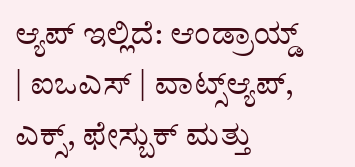ಆ್ಯಪ್ ಇಲ್ಲಿದೆ: ಆಂಡ್ರಾಯ್ಡ್ | ಐಒಎಸ್ | ವಾಟ್ಸ್ಆ್ಯಪ್, ಎಕ್ಸ್, ಫೇಸ್ಬುಕ್ ಮತ್ತು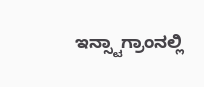ಇನ್ಸ್ಟಾಗ್ರಾಂನಲ್ಲಿ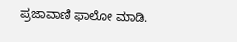ಪ್ರಜಾವಾಣಿ ಫಾಲೋ ಮಾಡಿ.